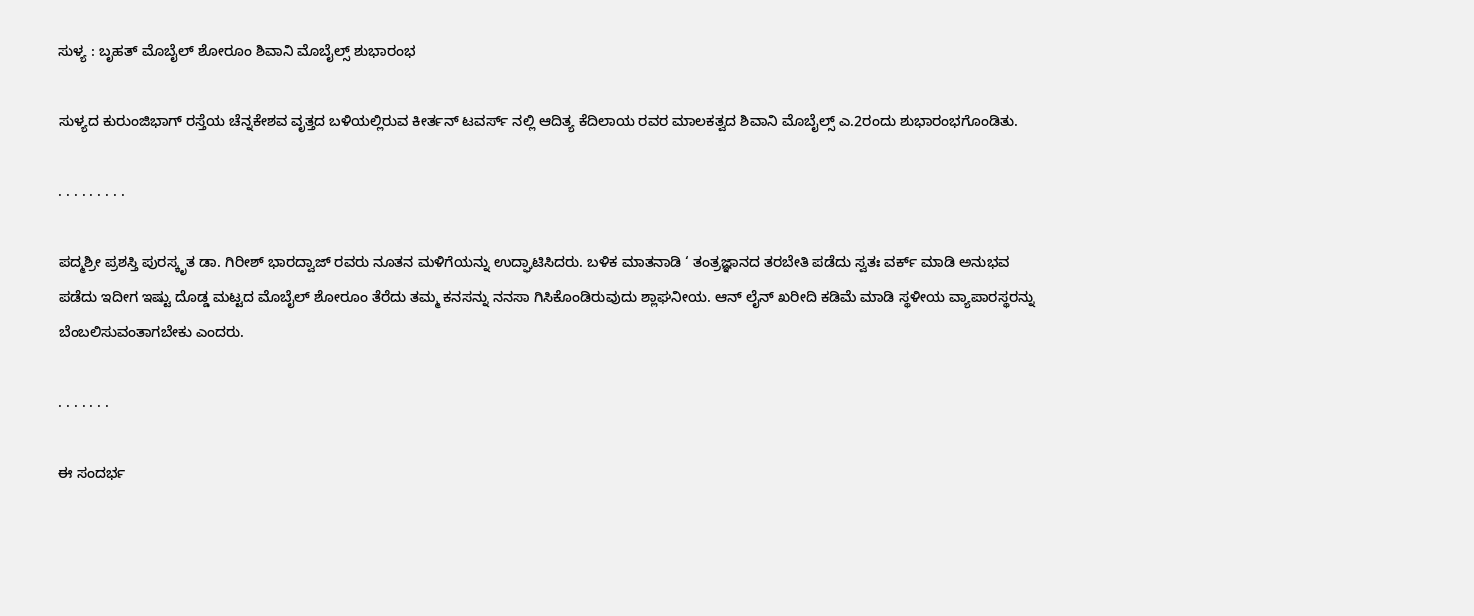ಸುಳ್ಯ : ಬೃಹತ್ ಮೊಬೈಲ್ ಶೋರೂಂ ಶಿವಾನಿ ಮೊಬೈಲ್ಸ್ ಶುಭಾರಂಭ

ಸುಳ್ಯದ ಕುರುಂಜಿಭಾಗ್ ರಸ್ತೆಯ ಚೆನ್ನಕೇಶವ ವೃತ್ತದ ಬಳಿಯಲ್ಲಿರುವ ಕೀರ್ತನ್ ಟವರ್ಸ್ ನಲ್ಲಿ ಆದಿತ್ಯ ಕೆದಿಲಾಯ ರವರ ಮಾಲಕತ್ವದ ಶಿವಾನಿ ಮೊಬೈಲ್ಸ್ ಎ.2ರಂದು ಶುಭಾರಂಭಗೊಂಡಿತು.

. . . . . . . . .

ಪದ್ಮಶ್ರೀ ಪ್ರಶಸ್ತಿ ಪುರಸ್ಕೃತ ಡಾ. ಗಿರೀಶ್ ಭಾರದ್ವಾಜ್ ರವರು ನೂತನ ಮಳಿಗೆಯನ್ನು ಉದ್ಘಾಟಿಸಿದರು. ಬಳಿಕ ಮಾತನಾಡಿ ‘ ತಂತ್ರಜ್ಞಾನದ ತರಬೇತಿ ಪಡೆದು ಸ್ವತಃ ವರ್ಕ್ ಮಾಡಿ ಅನುಭವ ಪಡೆದು ಇದೀಗ ಇಷ್ಟು ದೊಡ್ಡ ಮಟ್ಟದ ಮೊಬೈಲ್ ಶೋರೂಂ ತೆರೆದು ತಮ್ಮ ಕನಸನ್ನು ನನಸಾ ಗಿಸಿಕೊಂಡಿರುವುದು ಶ್ಲಾಘನೀಯ. ಆನ್ ಲೈನ್ ಖರೀದಿ ಕಡಿಮೆ ಮಾಡಿ ಸ್ಥಳೀಯ ವ್ಯಾಪಾರಸ್ಥರನ್ನು ಬೆಂಬಲಿಸುವಂತಾಗಬೇಕು ಎಂದರು.

. . . . . . .

ಈ ಸಂದರ್ಭ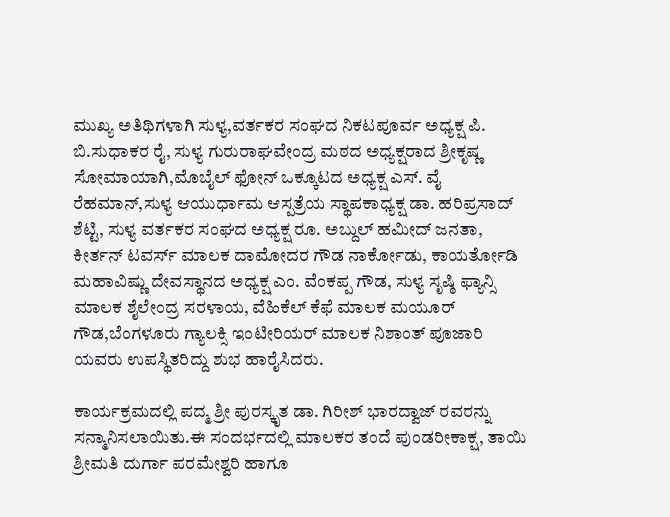ಮುಖ್ಯ ಅತಿಥಿಗಳಾಗಿ ಸುಳ್ಯ,ವರ್ತಕರ ಸಂಘದ ನಿಕಟಪೂರ್ವ ಅಧ್ಯಕ್ಷ ಪಿ. ಬಿ.ಸುಧಾಕರ ರೈ, ಸುಳ್ಯ ಗುರುರಾಘವೇಂದ್ರ ಮಠದ ಅಧ್ಯಕ್ಷರಾದ ಶ್ರೀಕೃಷ್ಣ ಸೋಮಾಯಾಗಿ,ಮೊಬೈಲ್ ಫೋನ್ ಒಕ್ಕೂಟದ ಅಧ್ಯಕ್ಷ ಎಸ್. ವೈ ರೆಹಮಾನ್,ಸುಳ್ಯ ಆಯುರ್ಧಾಮ ಆಸ್ಪತ್ರೆಯ ಸ್ಥಾಪಕಾಧ್ಯಕ್ಷ ಡಾ. ಹರಿಪ್ರಸಾದ್ ಶೆಟ್ಟಿ, ಸುಳ್ಯ ವರ್ತಕರ ಸಂಘದ ಅಧ್ಯಕ್ಷ ರೂ. ಅಬ್ದುಲ್ ಹಮೀದ್ ಜನತಾ, ಕೀರ್ತನ್ ಟವರ್ಸ್ ಮಾಲಕ ದಾಮೋದರ ಗೌಡ ನಾರ್ಕೋಡು, ಕಾಯರ್ತೋಡಿ ಮಹಾವಿಷ್ಣು ದೇವಸ್ಥಾನದ ಅಧ್ಯಕ್ಷ ಎಂ. ವೆಂಕಪ್ಪ ಗೌಡ, ಸುಳ್ಯ ಸೃಷ್ಠಿ ಫ್ಯಾನ್ಸಿ ಮಾಲಕ ಶೈಲೇಂದ್ರ ಸರಳಾಯ, ವೆಹಿಕೆಲ್ ಕೆಫೆ ಮಾಲಕ ಮಯೂರ್ ಗೌಡ,ಬೆಂಗಳೂರು ಗ್ಯಾಲಕ್ಸಿ ಇಂಟೀರಿಯರ್ ಮಾಲಕ ನಿಶಾಂತ್ ಪೂಜಾರಿ ಯವರು ಉಪಸ್ಥಿತರಿದ್ದು ಶುಭ ಹಾರೈಸಿದರು.

ಕಾರ್ಯಕ್ರಮದಲ್ಲಿ ಪದ್ಮ ಶ್ರೀ ಪುರಸ್ಕೃತ ಡಾ. ಗಿರೀಶ್ ಭಾರದ್ವಾಜ್ ರವರನ್ನು ಸನ್ಮಾನಿಸಲಾಯಿತು.ಈ ಸಂದರ್ಭದಲ್ಲಿ ಮಾಲಕರ ತಂದೆ ಪುಂಡರೀಕಾಕ್ಷ, ತಾಯಿ ಶ್ರೀಮತಿ ದುರ್ಗಾ ಪರಮೇಶ್ವರಿ ಹಾಗೂ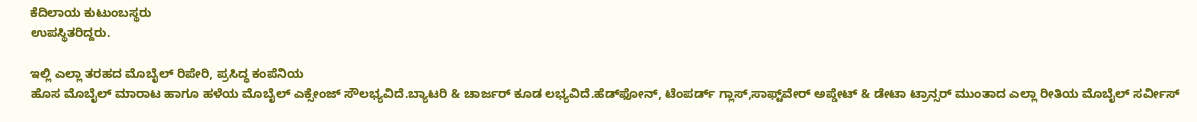ಕೆದಿಲಾಯ ಕುಟುಂಬಸ್ಥರು
ಉಪಸ್ಥಿತರಿದ್ದರು.

ಇಲ್ಲಿ ಎಲ್ಲಾ ತರಹದ ಮೊಬೈಲ್ ರಿಪೇರಿ, ಪ್ರಸಿದ್ಧ ಕಂಪೆನಿಯ
ಹೊಸ ಮೊಬೈಲ್ ಮಾರಾಟ ಹಾಗೂ ಹಳೆಯ ಮೊಬೈಲ್ ಎಕ್ಸೇಂಜ್ ಸೌಲಭ್ಯವಿದೆ.ಬ್ಯಾಟರಿ & ಚಾರ್ಜರ್ ಕೂಡ ಲಭ್ಯವಿದೆ.ಹೆಡ್‌ಫೋನ್, ಟೆಂಪರ್ಡ್ ಗ್ಲಾಸ್,ಸಾಫ್ಟ್‌ವೇರ್ ಅಪ್ಡೇಟ್ & ಡೇಟಾ ಟ್ರಾನ್ಸರ್ ಮುಂತಾದ ಎಲ್ಲಾ ರೀತಿಯ ಮೊಬೈಲ್ ಸರ್ವೀಸ್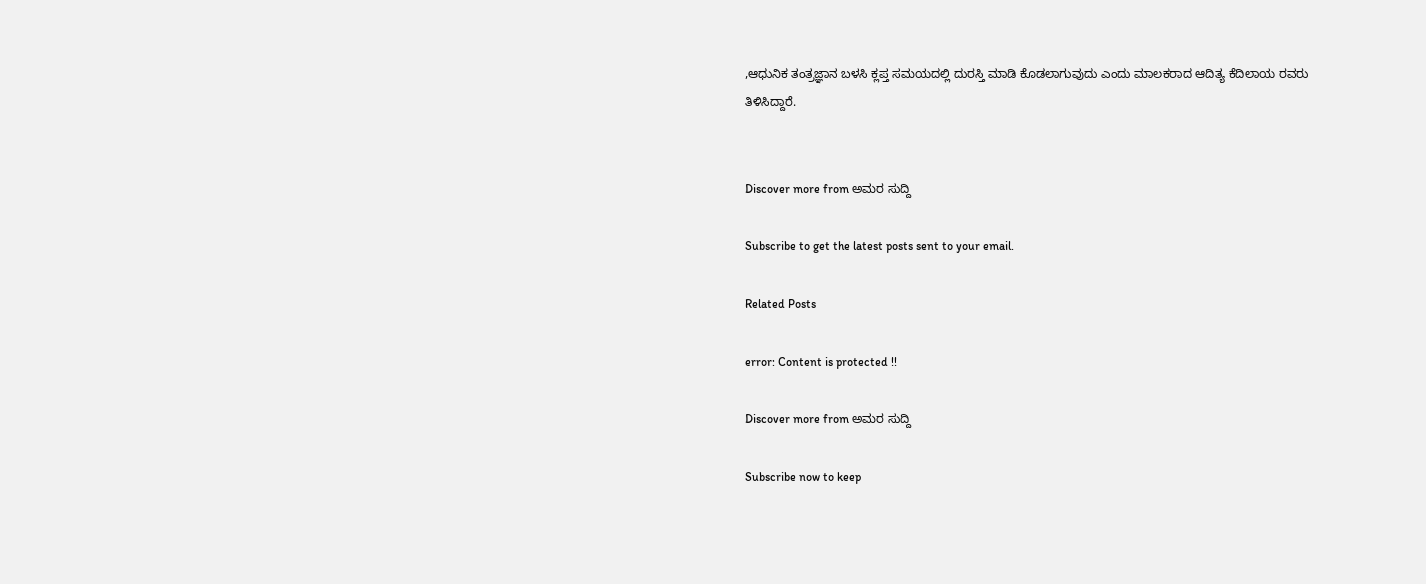,ಆಧುನಿಕ ತಂತ್ರಜ್ಞಾನ ಬಳಸಿ ಕ್ಲಪ್ತ ಸಮಯದಲ್ಲಿ ದುರಸ್ತಿ ಮಾಡಿ ಕೊಡಲಾಗುವುದು ಎಂದು ಮಾಲಕರಾದ ಆದಿತ್ಯ ಕೆದಿಲಾಯ ರವರು ತಿಳಿಸಿದ್ದಾರೆ.


Discover more from ಅಮರ ಸುದ್ದಿ

Subscribe to get the latest posts sent to your email.

Related Posts

error: Content is protected !!

Discover more from ಅಮರ ಸುದ್ದಿ

Subscribe now to keep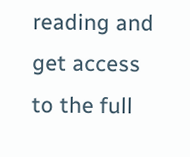reading and get access to the full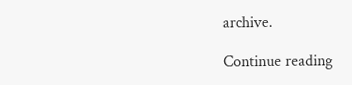archive.

Continue reading